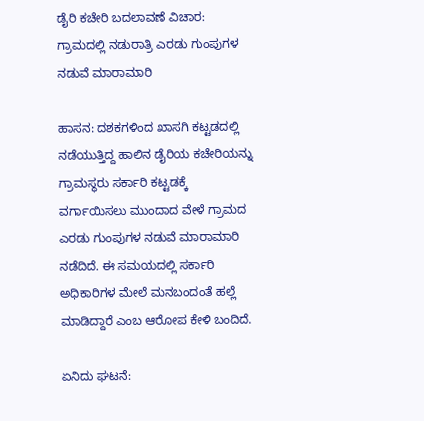ಡೈರಿ ಕಚೇರಿ ಬದಲಾವಣೆ ವಿಚಾರ: ಗ್ರಾಮದಲ್ಲಿ ನಡುರಾತ್ರಿ ಎರಡು ಗುಂಪುಗಳ ನಡುವೆ ಮಾರಾಮಾರಿ

ಹಾಸನ: ದಶಕಗಳಿಂದ ಖಾಸಗಿ ಕಟ್ಟಡದಲ್ಲಿ ನಡೆಯುತ್ತಿದ್ದ ಹಾಲಿನ ಡೈರಿಯ ಕಚೇರಿಯನ್ನು ಗ್ರಾಮಸ್ಥರು ಸರ್ಕಾರಿ ಕಟ್ಟಡಕ್ಕೆ ವರ್ಗಾಯಿಸಲು ಮುಂದಾದ ವೇಳೆ ಗ್ರಾಮದ ಎರಡು ಗುಂಪುಗಳ ನಡುವೆ ಮಾರಾಮಾರಿ ನಡೆದಿದೆ. ಈ ಸಮಯದಲ್ಲಿ ಸರ್ಕಾರಿ ಅಧಿಕಾರಿಗಳ ಮೇಲೆ ಮನಬಂದಂತೆ ಹಲ್ಲೆ ಮಾಡಿದ್ದಾರೆ ಎಂಬ ಆರೋಪ ಕೇಳಿ ಬಂದಿದೆ.

ಏನಿದು ಘಟನೆ: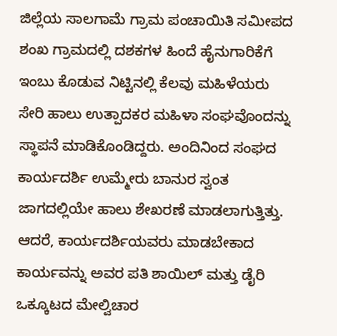ಜಿಲ್ಲೆಯ ಸಾಲಗಾಮೆ ಗ್ರಾಮ ಪಂಚಾಯಿತಿ ಸಮೀಪದ ಶಂಖ ಗ್ರಾಮದಲ್ಲಿ ದಶಕಗಳ ಹಿಂದೆ ಹೈನುಗಾರಿಕೆಗೆ ಇಂಬು ಕೊಡುವ ನಿಟ್ಟಿನಲ್ಲಿ ಕೆಲವು ಮಹಿಳೆಯರು ಸೇರಿ ಹಾಲು ಉತ್ಪಾದಕರ ಮಹಿಳಾ ಸಂಘವೊಂದನ್ನು ಸ್ಥಾಪನೆ ಮಾಡಿಕೊಂಡಿದ್ದರು. ಅಂದಿನಿಂದ ಸಂಘದ ಕಾರ್ಯದರ್ಶಿ ಉಮ್ಮೇರು ಬಾನುರ ಸ್ವಂತ ಜಾಗದಲ್ಲಿಯೇ ಹಾಲು ಶೇಖರಣೆ ಮಾಡಲಾಗುತ್ತಿತ್ತು. ಆದರೆ, ಕಾರ್ಯದರ್ಶಿಯವರು ಮಾಡಬೇಕಾದ ಕಾರ್ಯವನ್ನು ಅವರ ಪತಿ ಶಾಯಿಲ್ ಮತ್ತು ಡೈರಿ ಒಕ್ಕೂಟದ ಮೇಲ್ವಿಚಾರ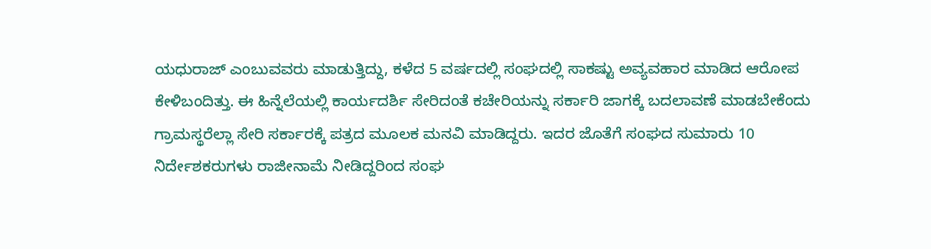ಯಧುರಾಜ್ ಎಂಬುವವರು ಮಾಡುತ್ತಿದ್ದು, ಕಳೆದ 5 ವರ್ಷದಲ್ಲಿ ಸಂಘದಲ್ಲಿ ಸಾಕಷ್ಟು ಅವ್ಯವಹಾರ ಮಾಡಿದ ಆರೋಪ ಕೇಳಿಬಂದಿತ್ತು. ಈ ಹಿನ್ನೆಲೆಯಲ್ಲಿ ಕಾರ್ಯದರ್ಶಿ ಸೇರಿದಂತೆ ಕಚೇರಿಯನ್ನು ಸರ್ಕಾರಿ ಜಾಗಕ್ಕೆ ಬದಲಾವಣೆ ಮಾಡಬೇಕೆಂದು ಗ್ರಾಮಸ್ಥರೆಲ್ಲಾ ಸೇರಿ ಸರ್ಕಾರಕ್ಕೆ ಪತ್ರದ ಮೂಲಕ ಮನವಿ ಮಾಡಿದ್ದರು. ಇದರ ಜೊತೆಗೆ ಸಂಘದ ಸುಮಾರು 10 ನಿರ್ದೇಶಕರುಗಳು ರಾಜೀನಾಮೆ ನೀಡಿದ್ದರಿಂದ ಸಂಘ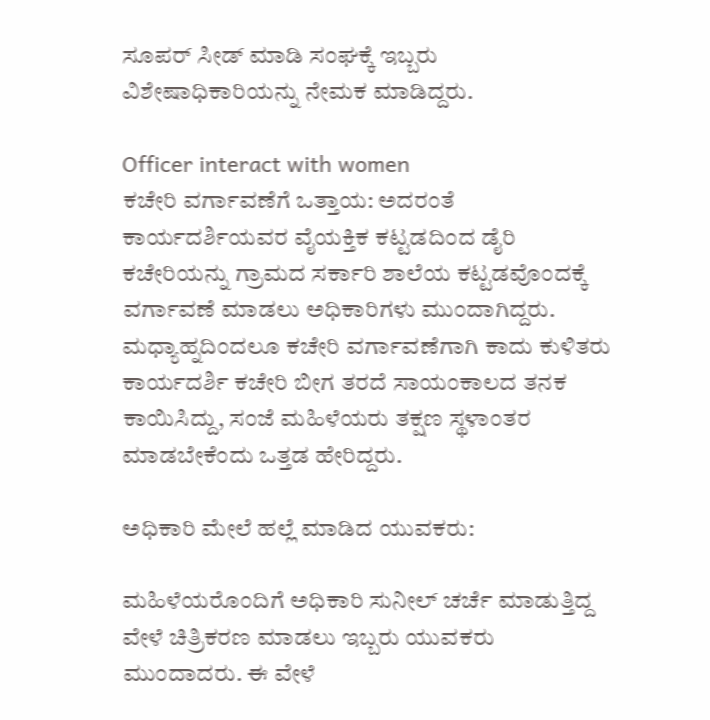ಸೂಪರ್ ಸೀಡ್ ಮಾಡಿ ಸಂಘಕ್ಕೆ ಇಬ್ಬರು ವಿಶೇಷಾಧಿಕಾರಿಯನ್ನು ನೇಮಕ ಮಾಡಿದ್ದರು.

Officer interact with women
ಕಚೇರಿ ವರ್ಗಾವಣೆಗೆ ಒತ್ತಾಯ: ಅದರಂತೆ ಕಾರ್ಯದರ್ಶಿಯವರ ವೈಯಕ್ತಿಕ ಕಟ್ಟಡದಿಂದ ಡೈರಿ ಕಚೇರಿಯನ್ನು ಗ್ರಾಮದ ಸರ್ಕಾರಿ ಶಾಲೆಯ ಕಟ್ಟಡವೊಂದಕ್ಕೆ ವರ್ಗಾವಣೆ ಮಾಡಲು ಅಧಿಕಾರಿಗಳು ಮುಂದಾಗಿದ್ದರು. ಮಧ್ಯಾಹ್ನದಿಂದಲೂ ಕಚೇರಿ ವರ್ಗಾವಣೆಗಾಗಿ ಕಾದು ಕುಳಿತರು ಕಾರ್ಯದರ್ಶಿ ಕಚೇರಿ ಬೀಗ ತರದೆ ಸಾಯಂಕಾಲದ ತನಕ ಕಾಯಿಸಿದ್ದು, ಸಂಜೆ ಮಹಿಳೆಯರು ತಕ್ಷಣ ಸ್ಥಳಾಂತರ ಮಾಡಬೇಕೆಂದು ಒತ್ತಡ ಹೇರಿದ್ದರು.

ಅಧಿಕಾರಿ ಮೇಲೆ ಹಲ್ಲೆ ಮಾಡಿದ ಯುವಕರು:

ಮಹಿಳೆಯರೊಂದಿಗೆ ಅಧಿಕಾರಿ ಸುನೀಲ್ ಚರ್ಚೆ ಮಾಡುತ್ತಿದ್ದ ವೇಳೆ ಚಿತ್ರಿಕರಣ ಮಾಡಲು ಇಬ್ಬರು ಯುವಕರು ಮುಂದಾದರು. ಈ ವೇಳೆ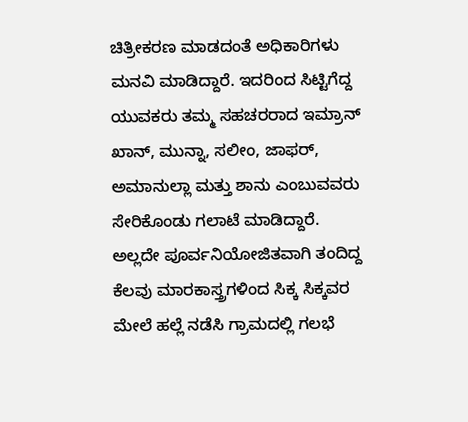ಚಿತ್ರೀಕರಣ ಮಾಡದಂತೆ ಅಧಿಕಾರಿಗಳು ಮನವಿ ಮಾಡಿದ್ದಾರೆ. ಇದರಿಂದ ಸಿಟ್ಟಿಗೆದ್ದ ಯುವಕರು ತಮ್ಮ ಸಹಚರರಾದ ಇಮ್ರಾನ್ ಖಾನ್, ಮುನ್ನಾ, ಸಲೀಂ, ಜಾಫರ್, ಅಮಾನುಲ್ಲಾ ಮತ್ತು ಶಾನು ಎಂಬುವವರು ಸೇರಿಕೊಂಡು ಗಲಾಟೆ ಮಾಡಿದ್ದಾರೆ. ಅಲ್ಲದೇ ಪೂರ್ವನಿಯೋಜಿತವಾಗಿ ತಂದಿದ್ದ ಕೆಲವು ಮಾರಕಾಸ್ತ್ರಗಳಿಂದ ಸಿಕ್ಕ ಸಿಕ್ಕವರ ಮೇಲೆ ಹಲ್ಲೆ ನಡೆಸಿ ಗ್ರಾಮದಲ್ಲಿ ಗಲಭೆ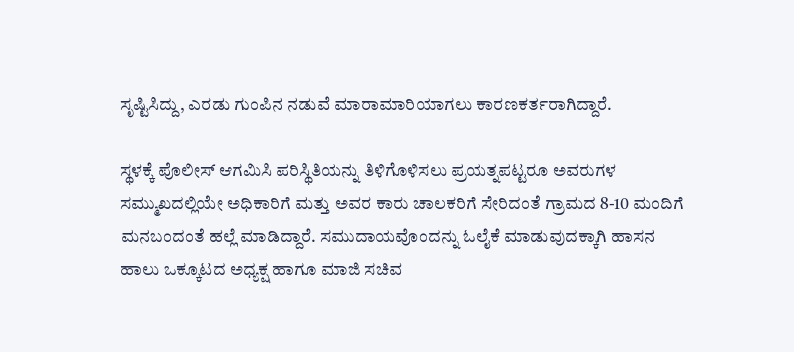ಸೃಷ್ಟಿಸಿದ್ದು, ಎರಡು ಗುಂಪಿನ ನಡುವೆ ಮಾರಾಮಾರಿಯಾಗಲು ಕಾರಣಕರ್ತರಾಗಿದ್ದಾರೆ.

ಸ್ಥಳಕ್ಕೆ ಪೊಲೀಸ್ ಆಗಮಿಸಿ ಪರಿಸ್ಥಿತಿಯನ್ನು ತಿಳಿಗೊಳಿಸಲು ಪ್ರಯತ್ನಪಟ್ಟರೂ ಅವರುಗಳ ಸಮ್ಮುಖದಲ್ಲಿಯೇ ಅಧಿಕಾರಿಗೆ ಮತ್ತು ಅವರ ಕಾರು ಚಾಲಕರಿಗೆ ಸೇರಿದಂತೆ ಗ್ರಾಮದ 8-10 ಮಂದಿಗೆ ಮನಬಂದಂತೆ ಹಲ್ಲೆ ಮಾಡಿದ್ದಾರೆ. ಸಮುದಾಯವೊಂದನ್ನು ಓಲೈಕೆ ಮಾಡುವುದಕ್ಕಾಗಿ ಹಾಸನ ಹಾಲು ಒಕ್ಕೂಟದ ಅಧ್ಯಕ್ಷ ಹಾಗೂ ಮಾಜಿ ಸಚಿವ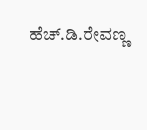ಹೆಚ್.ಡಿ.ರೇವಣ್ಣ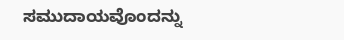ಸಮುದಾಯವೊಂದನ್ನು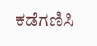ಕಡೆಗಣಿಸಿ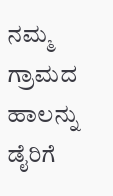ನಮ್ಮ ಗ್ರಾಮದ ಹಾಲನ್ನು ಡೈರಿಗೆ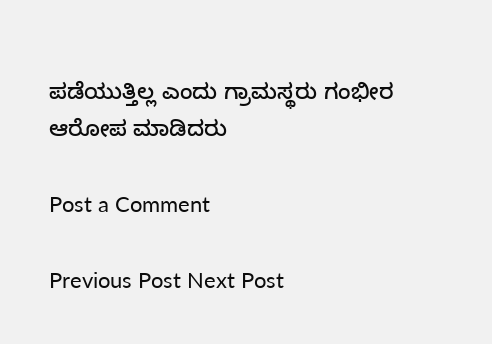ಪಡೆಯುತ್ತಿಲ್ಲ ಎಂದು ಗ್ರಾಮಸ್ಥರು ಗಂಭೀರ ಆರೋಪ ಮಾಡಿದರು

Post a Comment

Previous Post Next Post